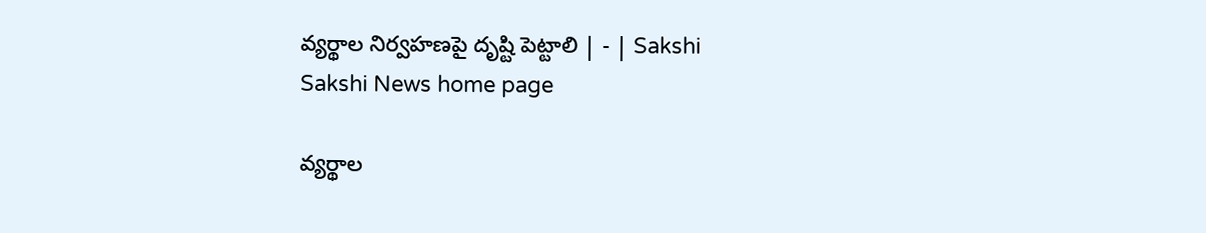వ్యర్థాల నిర్వహణపై దృష్టి పెట్టాలి | - | Sakshi
Sakshi News home page

వ్యర్థాల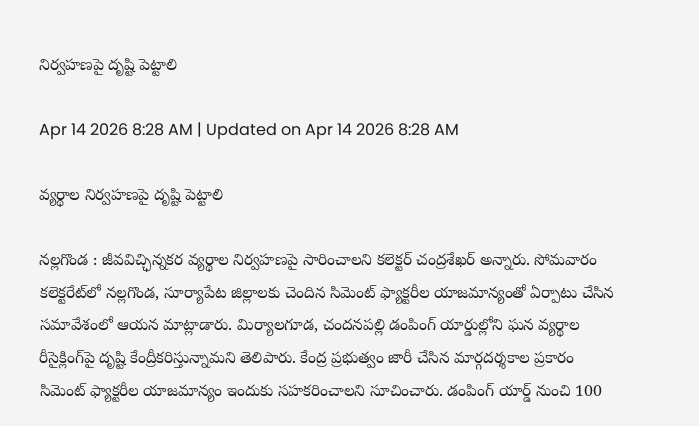నిర్వహణపై దృష్టి పెట్టాలి

Apr 14 2026 8:28 AM | Updated on Apr 14 2026 8:28 AM

వ్యర్థాల నిర్వహణపై దృష్టి పెట్టాలి

నల్లగొండ : జీవవిచ్ఛిన్నకర వ్యర్థాల నిర్వహణపై సారించాలని కలెక్టర్‌ చంద్రశేఖర్‌ అన్నారు. సోమవారం కలెక్టరేట్‌లో నల్లగొండ, సూర్యాపేట జిల్లాలకు చెందిన సిమెంట్‌ ఫ్యాక్టరీల యాజమాన్యంతో ఏర్పాటు చేసిన సమావేశంలో ఆయన మాట్లాడారు. మిర్యాలగూడ, చందనపల్లి డంపింగ్‌ యార్డుల్లోని ఘన వ్యర్థాల రీసైక్లింగ్‌పై దృష్టి కేంద్రీకరిస్తున్నామని తెలిపారు. కేంద్ర ప్రభుత్వం జారీ చేసిన మార్గదర్శకాల ప్రకారం సిమెంట్‌ ఫ్యాక్టరీల యాజమాన్యం ఇందుకు సహకరించాలని సూచించారు. డంపింగ్‌ యార్డ్‌ నుంచి 100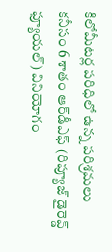కిలోమీటర్ల పరిధిలో ఉన్న పరిశ్రమలు కనీసం 6 శాతం ఆర్‌డీఎఫ్‌ (రిప్యూజ్‌ డైరెవ్డ్‌ ఫ్యూయల్‌) వినియోగం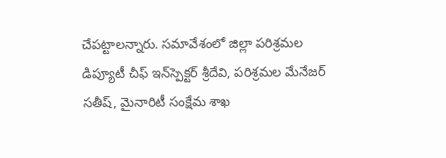చేపట్టాలన్నారు. సమావేశంలో జిల్లా పరిశ్రమల డిప్యూటీ చీఫ్‌ ఇన్‌స్పెక్టర్‌ శ్రీదేవి, పరిశ్రమల మేనేజర్‌ సతీష్‌, మైనారిటీ సంక్షేమ శాఖ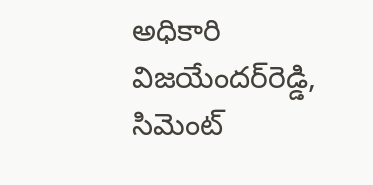అధికారి విజయేందర్‌రెడ్డి, సిమెంట్‌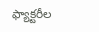ఫ్యాక్టరీల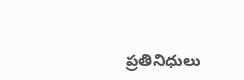ప్రతినిధులు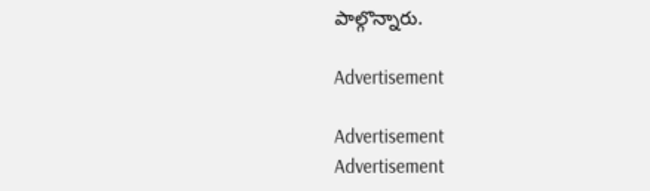పాల్గొన్నారు.

Advertisement

Advertisement
Advertisement